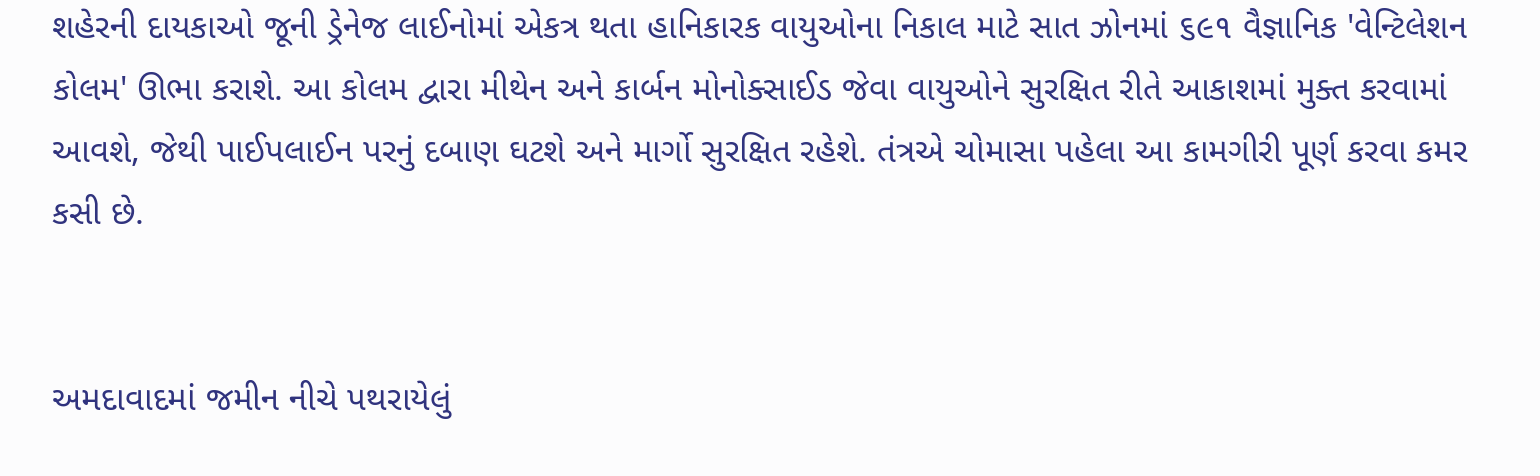શહેરની દાયકાઓ જૂની ડ્રેનેજ લાઈનોમાં એકત્ર થતા હાનિકારક વાયુઓના નિકાલ માટે સાત ઝોનમાં ૬૯૧ વૈજ્ઞાનિક 'વેન્ટિલેશન કોલમ' ઊભા કરાશે. આ કોલમ દ્વારા મીથેન અને કાર્બન મોનોક્સાઈડ જેવા વાયુઓને સુરક્ષિત રીતે આકાશમાં મુક્ત કરવામાં આવશે, જેથી પાઈપલાઈન પરનું દબાણ ઘટશે અને માર્ગો સુરક્ષિત રહેશે. તંત્રએ ચોમાસા પહેલા આ કામગીરી પૂર્ણ કરવા કમર કસી છે.


અમદાવાદમાં જમીન નીચે પથરાયેલું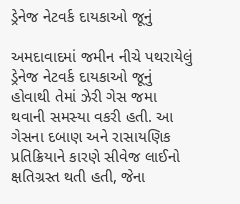ડ્રેનેજ નેટવર્ક દાયકાઓ જૂનું

અમદાવાદમાં જમીન નીચે પથરાયેલું ડ્રેનેજ નેટવર્ક દાયકાઓ જૂનું હોવાથી તેમાં ઝેરી ગેસ જમા થવાની સમસ્યા વકરી હતી. આ ગેસના દબાણ અને રાસાયણિક પ્રતિક્રિયાને કારણે સીવેજ લાઈનો ક્ષતિગ્રસ્ત થતી હતી, જેના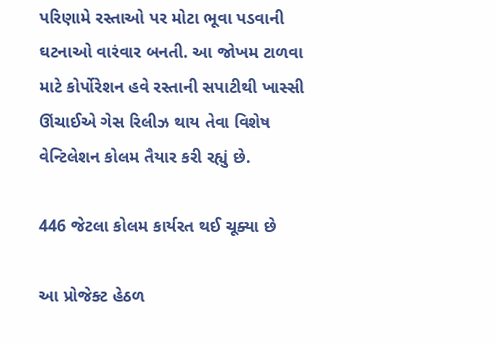પરિણામે રસ્તાઓ પર મોટા ભૂવા પડવાની ઘટનાઓ વારંવાર બનતી. આ જોખમ ટાળવા માટે કોર્પોરેશન હવે રસ્તાની સપાટીથી ખાસ્સી ઊંચાઈએ ગેસ રિલીઝ થાય તેવા વિશેષ વેન્ટિલેશન કોલમ તૈયાર કરી રહ્યું છે.

446 જેટલા કોલમ કાર્યરત થઈ ચૂક્યા છે

આ પ્રોજેક્ટ હેઠળ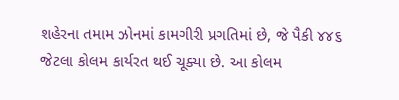શહેરના તમામ ઝોનમાં કામગીરી પ્રગતિમાં છે, જે પૈકી ૪૪૬ જેટલા કોલમ કાર્યરત થઈ ચૂક્યા છે. આ કોલમ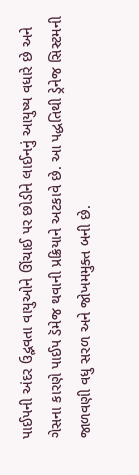પાઈપની અંદર ઉદ્ભવતા વાયુઓને ઊંચાઈ પર છોડીને લાઈનનું આયુષ્ય વધારે છે અને ગેસના કારણે પાઈપ ડૅમેજ થવાની પ્રક્રિયાને અટકાવે છે. આ પદ્ધતિથી ડ્રેનેજ સિસ્ટમની જાળવણી વધુ સરળ અને જોખમમુક્ત બની છે.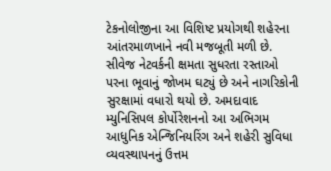ટેકનોલોજીના આ વિશિષ્ટ પ્રયોગથી શહેરના આંતરમાળખાને નવી મજબૂતી મળી છે. સીવેજ નેટવર્કની ક્ષમતા સુધરતા રસ્તાઓ પરના ભૂવાનું જોખમ ઘટ્યું છે અને નાગરિકોની સુરક્ષામાં વધારો થયો છે. અમદાવાદ મ્યુનિસિપલ કોર્પોરેશનનો આ અભિગમ આધુનિક એન્જિનિયરિંગ અને શહેરી સુવિધા વ્યવસ્થાપનનું ઉત્તમ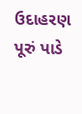ઉદાહરણ પૂરું પાડે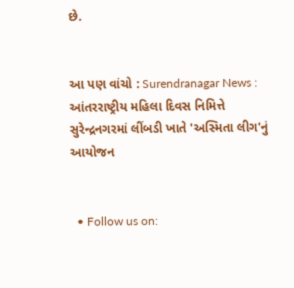છે.


આ પણ વાંચો : Surendranagar News : આંતરરાષ્ટ્રીય મહિલા દિવસ નિમિત્તે સુરેન્દ્રનગરમાં લીંબડી ખાતે 'અસ્મિતા લીગ'નું આયોજન


  • Follow us on: